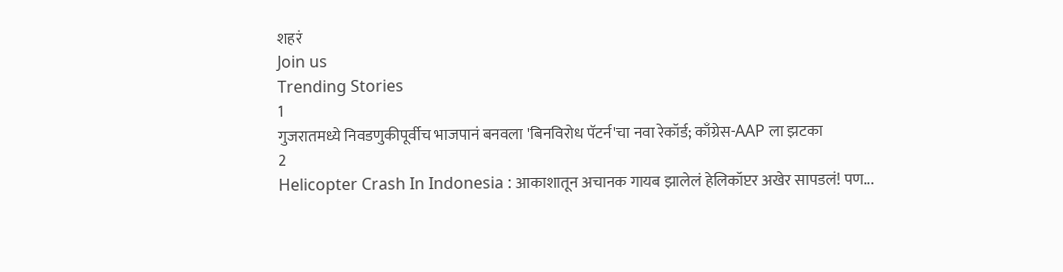शहरं
Join us
Trending Stories
1
गुजरातमध्ये निवडणुकीपूर्वीच भाजपानं बनवला 'बिनविरोध पॅटर्न'चा नवा रेकॉर्ड; काँग्रेस-AAP ला झटका
2
Helicopter Crash In Indonesia : आकाशातून अचानक गायब झालेलं हेलिकॉप्टर अखेर सापडलं! पण...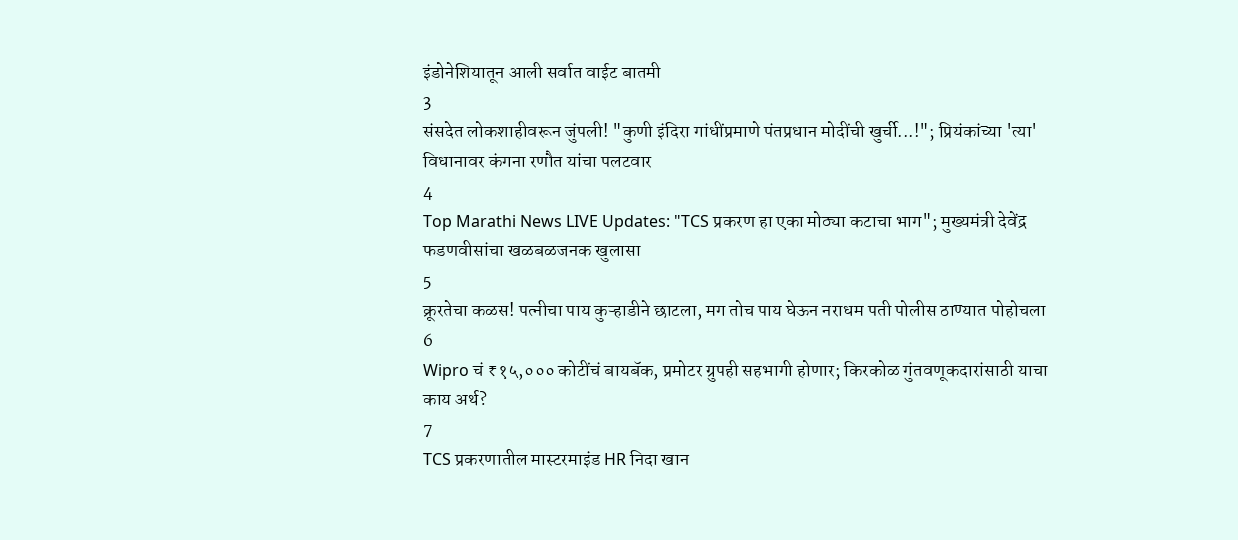इंडोनेशियातून आली सर्वात वाईट बातमी
3
संसदेत लोकशाहीवरून जुंपली! "कुणी इंदिरा गांधींप्रमाणे पंतप्रधान मोदींची खुर्ची...!"; प्रियंकांच्या 'त्या' विधानावर कंगना रणौत यांचा पलटवार
4
Top Marathi News LIVE Updates: "TCS प्रकरण हा एका मोठ्या कटाचा भाग"; मुख्यमंत्री देवेंद्र फडणवीसांचा खळबळजनक खुलासा
5
क्रूरतेचा कळस! पत्नीचा पाय कुऱ्हाडीने छाटला, मग तोच पाय घेऊन नराधम पती पोलीस ठाण्यात पोहोचला
6
Wipro चं ₹१५,००० कोटींचं बायबॅक, प्रमोटर ग्रुपही सहभागी होणार; किरकोळ गुंतवणूकदारांसाठी याचा काय अर्थ?
7
TCS प्रकरणातील मास्टरमाइंड HR निदा खान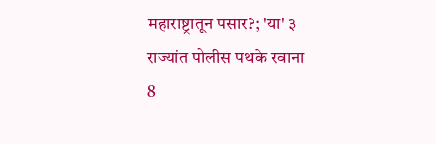महाराष्ट्रातून पसार?; 'या' ३ राज्यांत पोलीस पथके रवाना
8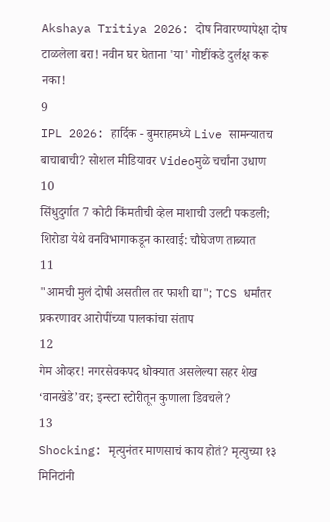Akshaya Tritiya 2026: दोष निवारण्यापेक्षा दोष टाळलेला बरा! नवीन घर घेताना 'या' गोष्टींकडे दुर्लक्ष करू नका!
9
IPL 2026: हार्दिक - बुमराहमध्ये Live सामन्यातच बाचाबाची? सोशल मीडियावर Videoमुळे चर्चांना उधाण
10
सिंधुदुर्गात 7 कोटी किंमतीची व्हेल माशाची उलटी पकडली; शिरोडा येथे वनविभागाकडून कारवाई: चौघेजण ताब्यात
11
"आमची मुलं दोषी असतील तर फाशी द्या"; TCS धर्मांतर प्रकरणावर आरोपींच्या पालकांचा संताप
12
गेम ओव्हर! नगरसेवकपद धोक्यात असलेल्या सहर शेख ‘वानखेडे’वर; इन्स्टा स्टोरीतून कुणाला डिवचले?
13
Shocking: मृत्युनंतर माणसाचं काय होतं? मृत्युच्या १३ मिनिटांनी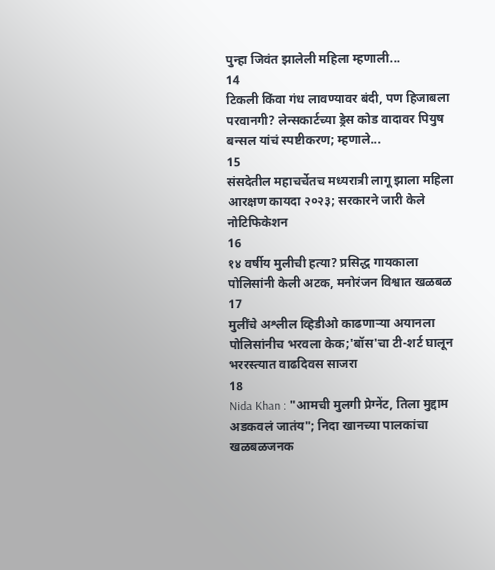पुन्हा जिवंत झालेली महिला म्हणाली...
14
टिकली किंवा गंध लावण्यावर बंदी, पण हिजाबला परवानगी? लेन्सकार्टच्या ड्रेस कोड वादावर पियुष बन्सल यांचं स्पष्टीकरण; म्हणाले...
15
संसदेतील महाचर्चेतच मध्यरात्री लागू झाला महिला आरक्षण कायदा २०२३; सरकारने जारी केले नोटिफिकेशन
16
१४ वर्षीय मुलीची हत्या? प्रसिद्ध गायकाला पोलिसांनी केली अटक, मनोरंजन विश्वात खळबळ
17
मुलींचे अश्लील व्हिडीओ काढणाऱ्या अयानला पोलिसांनीच भरवला केक;'बॉस'चा टी-शर्ट घालून भररस्त्यात वाढदिवस साजरा
18
Nida Khan : "आमची मुलगी प्रेग्‍नेंट, तिला मुद्दाम अडकवलं जातंय"; निदा खानच्या पालकांचा खळबळजनक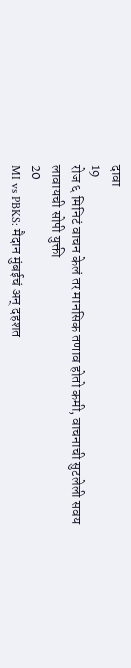दावा
19
रोज ६ मिनिटं वाचन केलं तर मानसिक तणाव होतो कमी, वाचनाची सुटलेली सवय लावायची सोपी युक्ती
20
MI vs PBKS: मैदान मुंबईचं अन् दहशत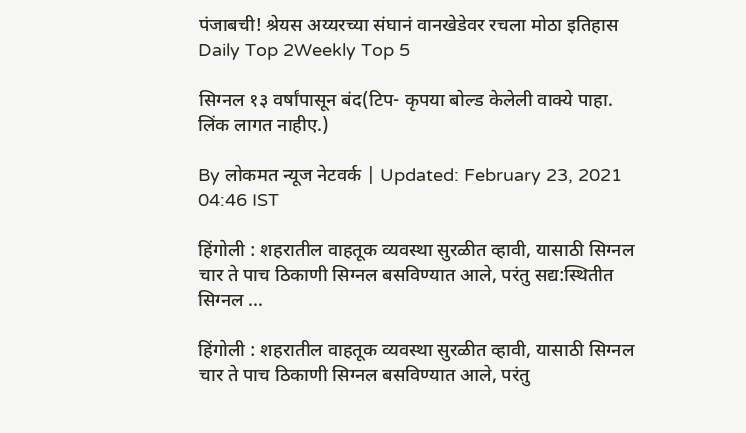पंजाबची! श्रेयस अय्यरच्या संघानं वानखेडेवर रचला मोठा इतिहास
Daily Top 2Weekly Top 5

सिग्नल १३ वर्षांपासून बंद(टिप- कृपया बोल्ड केलेली वाक्ये पाहा. लिंक लागत नाहीए.)

By लोकमत न्यूज नेटवर्क | Updated: February 23, 2021 04:46 IST

हिंगोली : शहरातील वाहतूक व्यवस्था सुरळीत व्हावी, यासाठी सिग्नल चार ते पाच ठिकाणी सिग्नल बसविण्यात आले, परंतु सद्य:स्थितीत सिग्नल ...

हिंगोली : शहरातील वाहतूक व्यवस्था सुरळीत व्हावी, यासाठी सिग्नल चार ते पाच ठिकाणी सिग्नल बसविण्यात आले, परंतु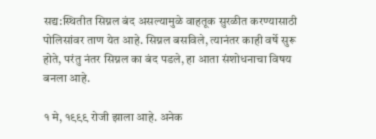सद्य:स्थितीत सिग्नल बंद असल्यामुळे वाहतूक सुरळीत करण्यासाठी पोलिसांवर ताण येत आहे. सिग्नल बसविले, त्यानंतर काही वर्षे सुरू होते, परंतु नंतर सिग्नल का बंद पडले, हा आता संशोधनाचा विषय बनला आहे.

१ मे, १९९९ रोजी झाला आहे. अनेक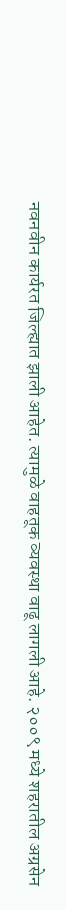नवनवीन कार्यरत जिल्ह्यात झाली आहेत. त्यामुळे वाहतूक व्यवस्था वाढू लागली आहे. २००९ मध्ये शहरातील अग्रसेन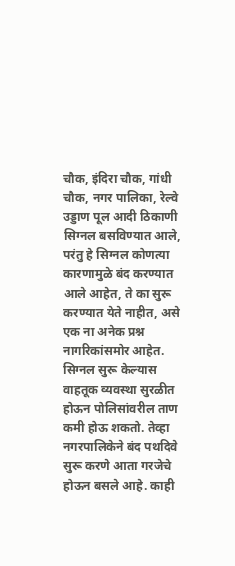चौक, इंदिरा चौक, गांधी चौक, नगर पालिका, रेल्वे उड्डाण पूल आदी ठिकाणी सिग्नल बसविण्यात आले, परंतु हे सिग्नल कोणत्या कारणामुळे बंद करण्यात आले आहेत, ते का सुरू करण्यात येते नाहीत, असे एक ना अनेक प्रश्न नागरिकांसमोर आहेत. सिग्नल सुरू केल्यास वाहतूक व्यवस्था सुरळीत होऊन पोलिसांवरील ताण कमी होऊ शकतो. तेव्हा नगरपालिकेने बंद पथदिवे सुरू करणे आता गरजेचे होऊन बसले आहे. काही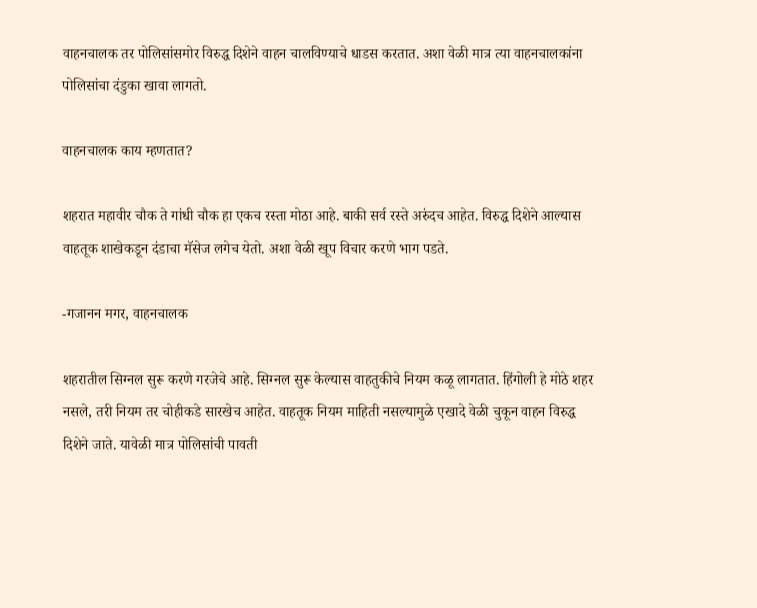वाहनचालक तर पोलिसांसमोर विरुद्ध दिशेने वाहन चालविण्याचे धाडस करतात. अशा वेळी मात्र त्या वाहनचालकांना पोलिसांचा दंडुका खावा लागतो.

वाहनचालक काय म्हणतात?

शहरात महावीर चौक ते गांधी चौक हा एकच रस्ता मोठा आहे. बाकी सर्व रस्ते अरुंदच आहेत. विरुद्ध दिशेने आल्यास वाहतूक शाखेकडून दंडाचा मॅसेज लगेच येतो. अशा वेळी खूप विचार करणे भाग पडते.

-गजानन मगर, वाहनचालक

शहरातील सिग्नल सुरू करणे गरजेचे आहे. सिग्नल सुरू केल्यास वाहतुकीचे नियम कळू लागतात. हिंगोली हे मोठे शहर नसले, तरी नियम तर चोहीकडे सारखेच आहेत. वाहतूक नियम माहिती नसल्यामुळे एखादे वेळी चुकून वाहन विरुद्ध दिशेने जाते. यावेळी मात्र पोलिसांची पावती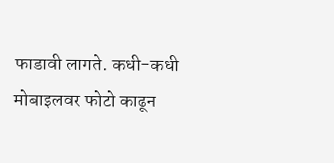फाडावी लागते. कधी-कधी मोबाइलवर फोटो काढून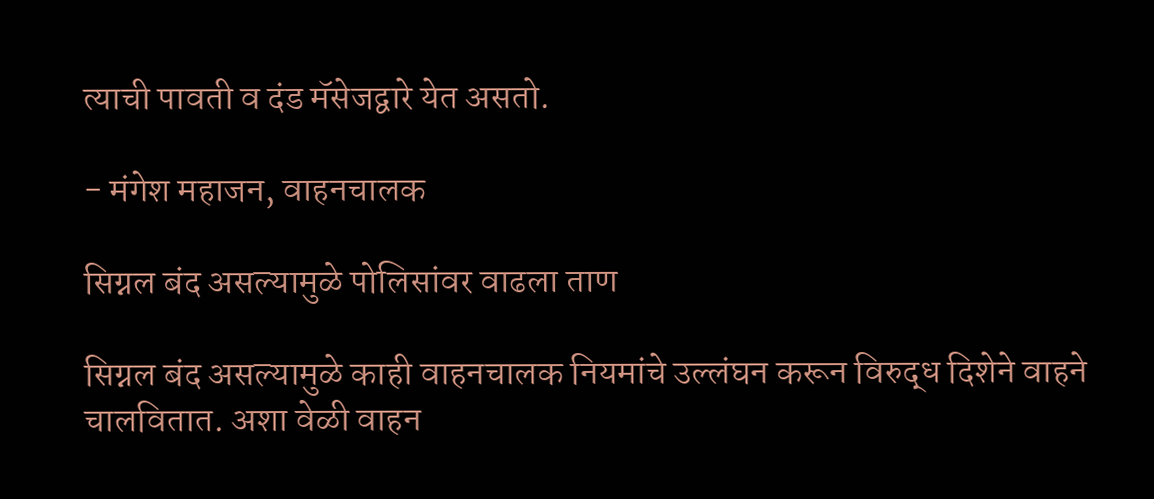त्याची पावती व दंड मॅसेजद्वारे येत असतो.

- मंगेश महाजन, वाहनचालक

सिग्नल बंद असल्यामुळे पोलिसांवर वाढला ताण

सिग्नल बंद असल्यामुळे काही वाहनचालक नियमांचे उल्लंघन करून विरुद्ध दिशेने वाहने चालवितात. अशा वेळी वाहन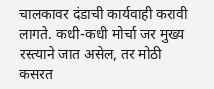चालकावर दंडाची कार्यवाही करावी लागते. कधी-कधी मोर्चा जर मुख्य रस्त्याने जात असेल, तर मोठी कसरत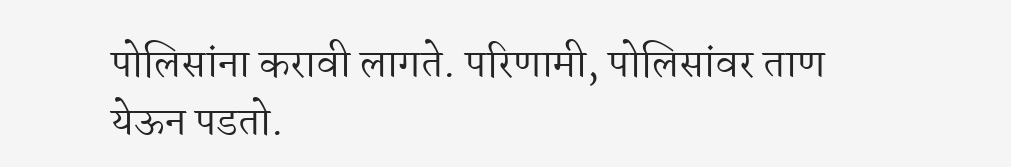पोलिसांना करावी लागते. परिणामी, पोलिसांवर ताण येऊन पडतो.